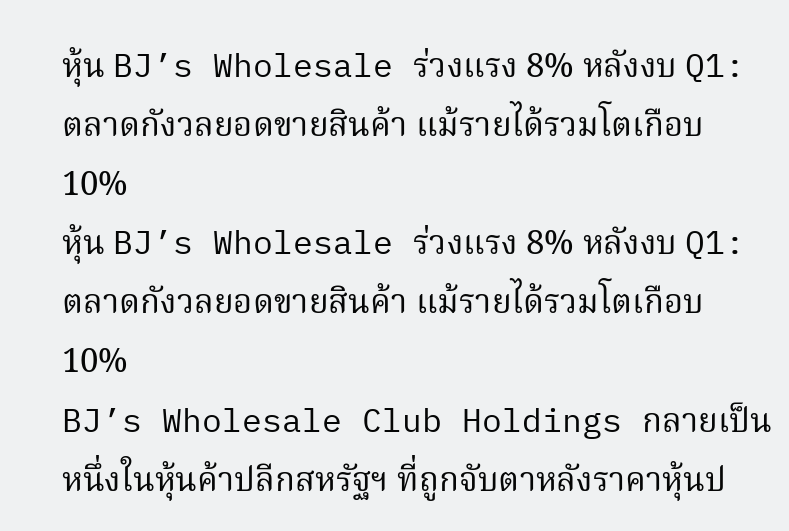หุ้น BJ’s Wholesale ร่วงแรง 8% หลังงบ Q1: ตลาดกังวลยอดขายสินค้า แม้รายได้รวมโตเกือบ 10%
หุ้น BJ’s Wholesale ร่วงแรง 8% หลังงบ Q1: ตลาดกังวลยอดขายสินค้า แม้รายได้รวมโตเกือบ 10%
BJ’s Wholesale Club Holdings กลายเป็นหนึ่งในหุ้นค้าปลีกสหรัฐฯ ที่ถูกจับตาหลังราคาหุ้นป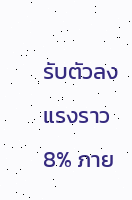รับตัวลงแรงราว 8% ภาย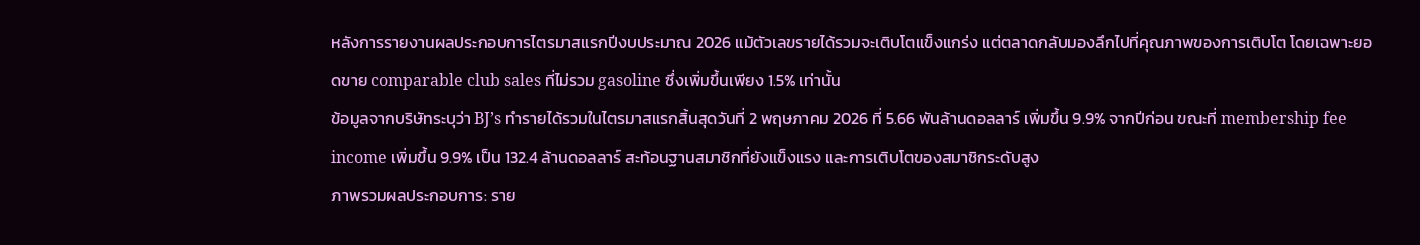หลังการรายงานผลประกอบการไตรมาสแรกปีงบประมาณ 2026 แม้ตัวเลขรายได้รวมจะเติบโตแข็งแกร่ง แต่ตลาดกลับมองลึกไปที่คุณภาพของการเติบโต โดยเฉพาะยอดขาย comparable club sales ที่ไม่รวม gasoline ซึ่งเพิ่มขึ้นเพียง 1.5% เท่านั้น
ข้อมูลจากบริษัทระบุว่า BJ’s ทำรายได้รวมในไตรมาสแรกสิ้นสุดวันที่ 2 พฤษภาคม 2026 ที่ 5.66 พันล้านดอลลาร์ เพิ่มขึ้น 9.9% จากปีก่อน ขณะที่ membership fee income เพิ่มขึ้น 9.9% เป็น 132.4 ล้านดอลลาร์ สะท้อนฐานสมาชิกที่ยังแข็งแรง และการเติบโตของสมาชิกระดับสูง
ภาพรวมผลประกอบการ: ราย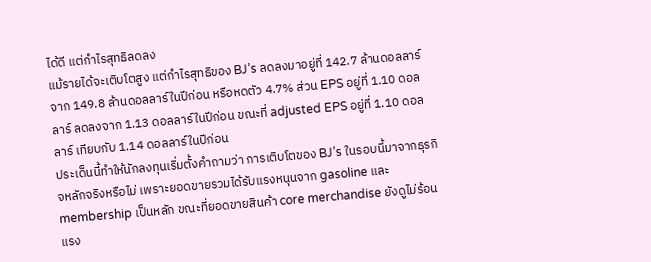ได้ดี แต่กำไรสุทธิลดลง
แม้รายได้จะเติบโตสูง แต่กำไรสุทธิของ BJ’s ลดลงมาอยู่ที่ 142.7 ล้านดอลลาร์ จาก 149.8 ล้านดอลลาร์ในปีก่อน หรือหดตัว 4.7% ส่วน EPS อยู่ที่ 1.10 ดอลลาร์ ลดลงจาก 1.13 ดอลลาร์ในปีก่อน ขณะที่ adjusted EPS อยู่ที่ 1.10 ดอลลาร์ เทียบกับ 1.14 ดอลลาร์ในปีก่อน
ประเด็นนี้ทำให้นักลงทุนเริ่มตั้งคำถามว่า การเติบโตของ BJ’s ในรอบนี้มาจากธุรกิจหลักจริงหรือไม่ เพราะยอดขายรวมได้รับแรงหนุนจาก gasoline และ membership เป็นหลัก ขณะที่ยอดขายสินค้า core merchandise ยังดูไม่ร้อนแรง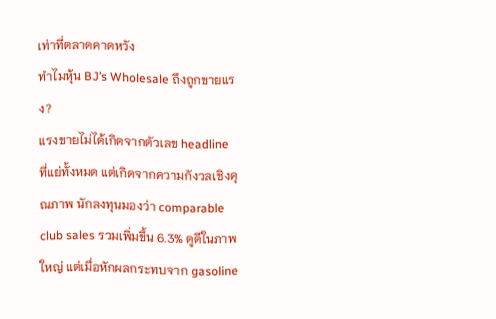เท่าที่ตลาดคาดหวัง
ทำไมหุ้น BJ’s Wholesale ถึงถูกขายแรง?
แรงขายไม่ได้เกิดจากตัวเลข headline ที่แย่ทั้งหมด แต่เกิดจากความกังวลเชิงคุณภาพ นักลงทุนมองว่า comparable club sales รวมเพิ่มขึ้น 6.3% ดูดีในภาพใหญ่ แต่เมื่อหักผลกระทบจาก gasoline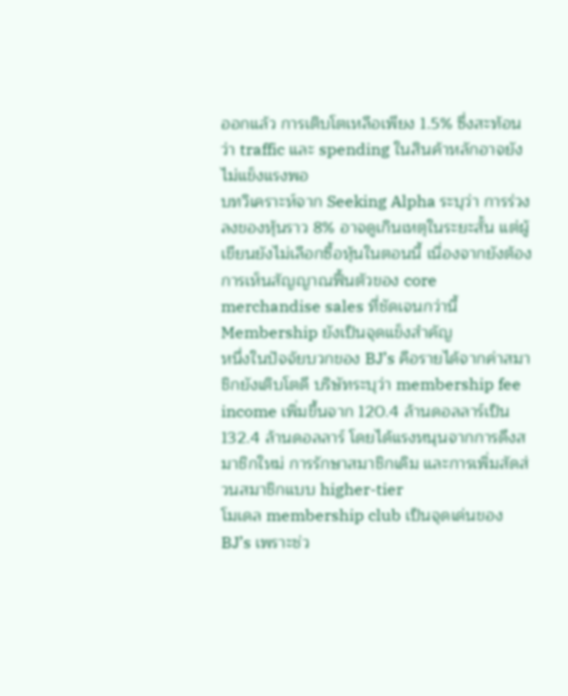ออกแล้ว การเติบโตเหลือเพียง 1.5% ซึ่งสะท้อนว่า traffic และ spending ในสินค้าหลักอาจยังไม่แข็งแรงพอ
บทวิเคราะห์จาก Seeking Alpha ระบุว่า การร่วงลงของหุ้นราว 8% อาจดูเกินเหตุในระยะสั้น แต่ผู้เขียนยังไม่เลือกซื้อหุ้นในตอนนี้ เนื่องจากยังต้องการเห็นสัญญาณฟื้นตัวของ core merchandise sales ที่ชัดเจนกว่านี้
Membership ยังเป็นจุดแข็งสำคัญ
หนึ่งในปัจจัยบวกของ BJ’s คือรายได้จากค่าสมาชิกยังเติบโตดี บริษัทระบุว่า membership fee income เพิ่มขึ้นจาก 120.4 ล้านดอลลาร์เป็น 132.4 ล้านดอลลาร์ โดยได้แรงหนุนจากการดึงสมาชิกใหม่ การรักษาสมาชิกเดิม และการเพิ่มสัดส่วนสมาชิกแบบ higher-tier
โมเดล membership club เป็นจุดเด่นของ BJ’s เพราะช่ว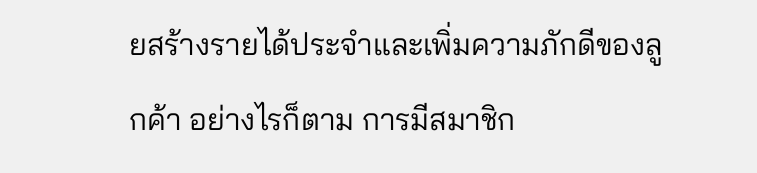ยสร้างรายได้ประจำและเพิ่มความภักดีของลูกค้า อย่างไรก็ตาม การมีสมาชิก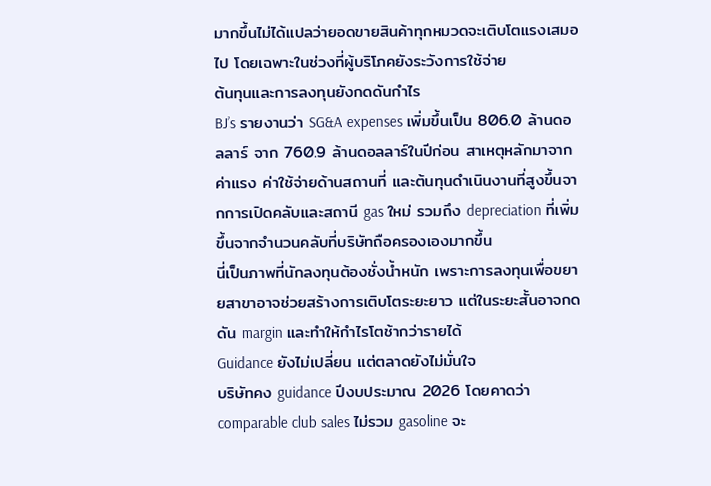มากขึ้นไม่ได้แปลว่ายอดขายสินค้าทุกหมวดจะเติบโตแรงเสมอไป โดยเฉพาะในช่วงที่ผู้บริโภคยังระวังการใช้จ่าย
ต้นทุนและการลงทุนยังกดดันกำไร
BJ’s รายงานว่า SG&A expenses เพิ่มขึ้นเป็น 806.0 ล้านดอลลาร์ จาก 760.9 ล้านดอลลาร์ในปีก่อน สาเหตุหลักมาจากค่าแรง ค่าใช้จ่ายด้านสถานที่ และต้นทุนดำเนินงานที่สูงขึ้นจากการเปิดคลับและสถานี gas ใหม่ รวมถึง depreciation ที่เพิ่มขึ้นจากจำนวนคลับที่บริษัทถือครองเองมากขึ้น
นี่เป็นภาพที่นักลงทุนต้องชั่งน้ำหนัก เพราะการลงทุนเพื่อขยายสาขาอาจช่วยสร้างการเติบโตระยะยาว แต่ในระยะสั้นอาจกดดัน margin และทำให้กำไรโตช้ากว่ารายได้
Guidance ยังไม่เปลี่ยน แต่ตลาดยังไม่มั่นใจ
บริษัทคง guidance ปีงบประมาณ 2026 โดยคาดว่า comparable club sales ไม่รวม gasoline จะ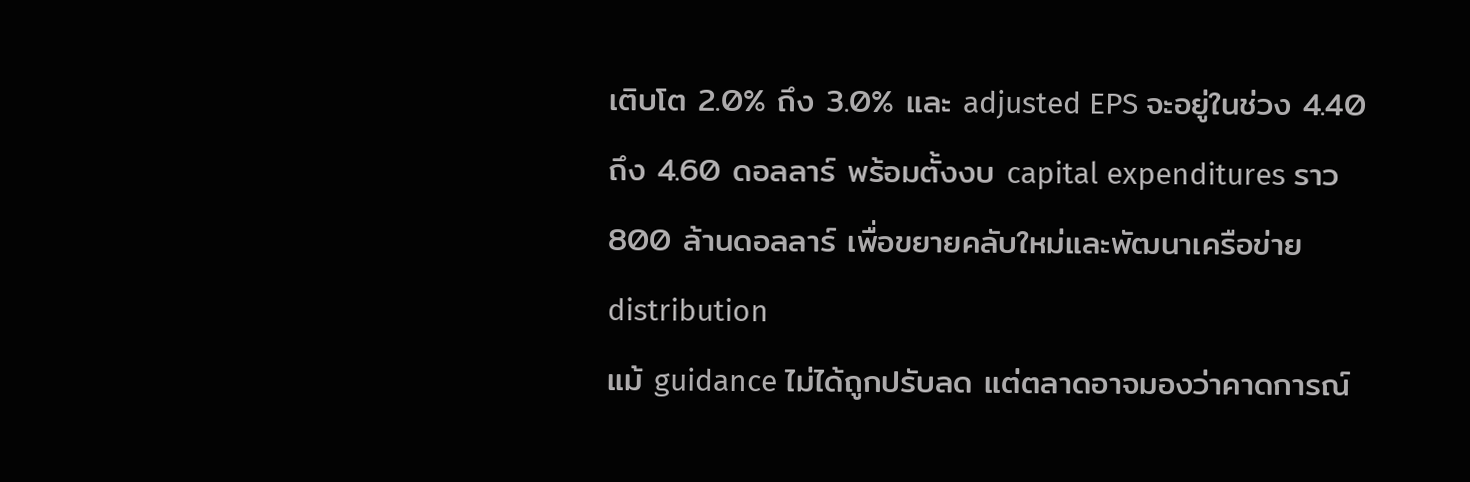เติบโต 2.0% ถึง 3.0% และ adjusted EPS จะอยู่ในช่วง 4.40 ถึง 4.60 ดอลลาร์ พร้อมตั้งงบ capital expenditures ราว 800 ล้านดอลลาร์ เพื่อขยายคลับใหม่และพัฒนาเครือข่าย distribution
แม้ guidance ไม่ได้ถูกปรับลด แต่ตลาดอาจมองว่าคาดการณ์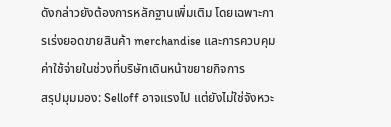ดังกล่าวยังต้องการหลักฐานเพิ่มเติม โดยเฉพาะการเร่งยอดขายสินค้า merchandise และการควบคุมค่าใช้จ่ายในช่วงที่บริษัทเดินหน้าขยายกิจการ
สรุปมุมมอง: Selloff อาจแรงไป แต่ยังไม่ใช่จังหวะ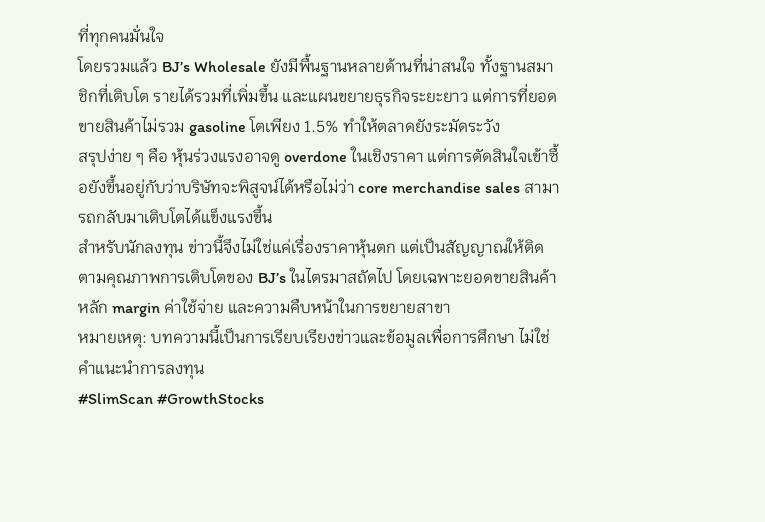ที่ทุกคนมั่นใจ
โดยรวมแล้ว BJ’s Wholesale ยังมีพื้นฐานหลายด้านที่น่าสนใจ ทั้งฐานสมาชิกที่เติบโต รายได้รวมที่เพิ่มขึ้น และแผนขยายธุรกิจระยะยาว แต่การที่ยอดขายสินค้าไม่รวม gasoline โตเพียง 1.5% ทำให้ตลาดยังระมัดระวัง
สรุปง่าย ๆ คือ หุ้นร่วงแรงอาจดู overdone ในเชิงราคา แต่การตัดสินใจเข้าซื้อยังขึ้นอยู่กับว่าบริษัทจะพิสูจน์ได้หรือไม่ว่า core merchandise sales สามารถกลับมาเติบโตได้แข็งแรงขึ้น
สำหรับนักลงทุน ข่าวนี้จึงไม่ใช่แค่เรื่องราคาหุ้นตก แต่เป็นสัญญาณให้ติดตามคุณภาพการเติบโตของ BJ’s ในไตรมาสถัดไป โดยเฉพาะยอดขายสินค้าหลัก margin ค่าใช้จ่าย และความคืบหน้าในการขยายสาขา
หมายเหตุ: บทความนี้เป็นการเรียบเรียงข่าวและข้อมูลเพื่อการศึกษา ไม่ใช่คำแนะนำการลงทุน
#SlimScan #GrowthStocks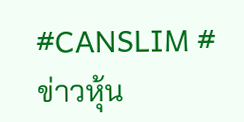#CANSLIM #ข่าวหุ้น